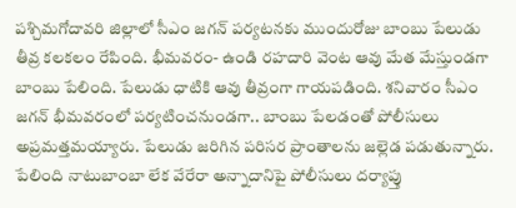పశ్చిమగోదావరి జిల్లాలో సీఎం జగన్ పర్యటనకు ముందురోజు బాంబు పేలుడు తీవ్ర కలకలం రేపింది. భీమవరం- ఉండి రహదారి వెంట ఆవు మేత మేస్తుండగా బాంబు పేలింది. పేలుడు ధాటికి ఆవు తీవ్రంగా గాయపడింది. శనివారం సీఎం జగన్ భీమవరంలో పర్యటించనుండగా.. బాంబు పేలడంతో పోలీసులు అప్రమత్తమయ్యారు. పేలుడు జరిగిన పరిసర ప్రాంతాలను జల్లెడ పడుతున్నారు. పేలింది నాటుబాంబా లేక వేరేరా అన్నాదానిపై పోలీసులు దర్యాప్తు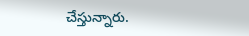చేస్తున్నారు.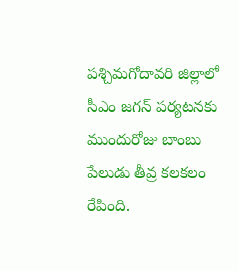పశ్చిమగోదావరి జిల్లాలో సీఎం జగన్ పర్యటనకు ముందురోజు బాంబు పేలుడు తీవ్ర కలకలం రేపింది.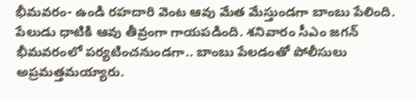భీమవరం- ఉండి రహదారి వెంట ఆవు మేత మేస్తుండగా బాంబు పేలింది. పేలుడు ధాటికి ఆవు తీవ్రంగా గాయపడింది. శనివారం సీఎం జగన్ భీమవరంలో పర్యటించనుండగా.. బాంబు పేలడంతో పోలీసులు అప్రమత్తమయ్యారు.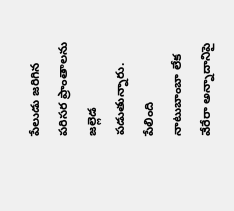పేలుడు జరిగిన పరిసర ప్రాంతాలను జల్లెడ పడుతున్నారు. పేలింది నాటుబాంబా లేక వేరేరా అన్నాదానిపై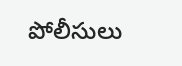పోలీసులు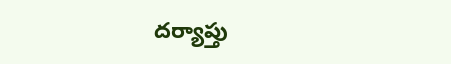దర్యాప్తు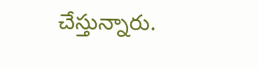చేస్తున్నారు.